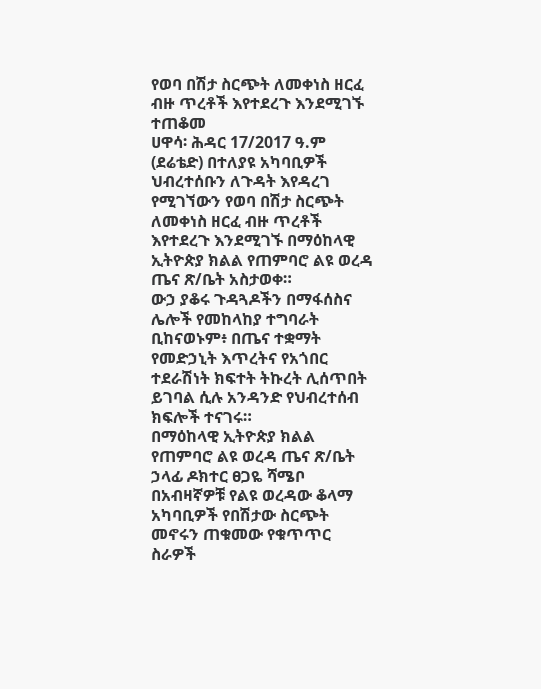የወባ በሽታ ስርጭት ለመቀነስ ዘርፈ ብዙ ጥረቶች እየተደረጉ እንደሚገኙ ተጠቆመ
ሀዋሳ፡ ሕዳር 17/2017 ዓ.ም (ደሬቴድ) በተለያዩ አካባቢዎች ህብረተሰቡን ለጉዳት እየዳረገ የሚገኘውን የወባ በሽታ ስርጭት ለመቀነስ ዘርፈ ብዙ ጥረቶች እየተደረጉ እንደሚገኙ በማዕከላዊ ኢትዮጵያ ክልል የጠምባሮ ልዩ ወረዳ ጤና ጽ/ቤት አስታወቀ።
ውኃ ያቆሩ ጉዳጓዶችን በማፋሰስና ሌሎች የመከላከያ ተግባራት ቢከናወኑም፥ በጤና ተቋማት የመድኃኒት እጥረትና የአጎበር ተደራሽነት ክፍተት ትኩረት ሊሰጥበት ይገባል ሲሉ አንዳንድ የህብረተሰብ ክፍሎች ተናገሩ።
በማዕከላዊ ኢትዮጵያ ክልል የጠምባሮ ልዩ ወረዳ ጤና ጽ/ቤት ኃላፊ ዶክተር ፀጋዬ ሻሜቦ በአብዛኛዎቹ የልዩ ወረዳው ቆላማ አካባቢዎች የበሽታው ስርጭት መኖሩን ጠቁመው የቁጥጥር ስራዎች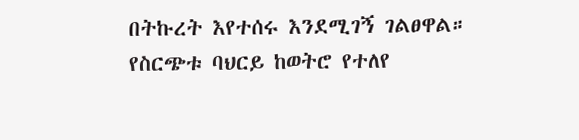በትኩረት እየተሰሩ እንደሚገኝ ገልፀዋል።
የስርጭቱ ባህርይ ከወትሮ የተለየ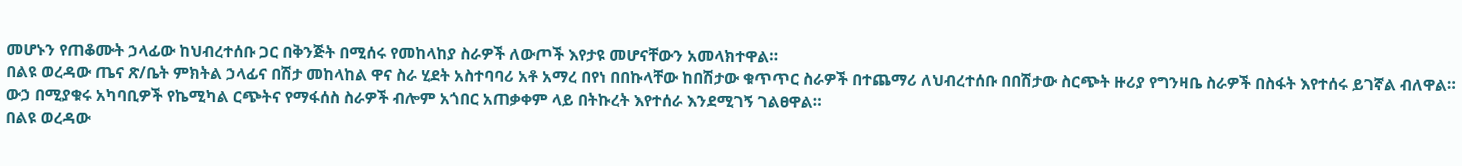መሆኑን የጠቆሙት ኃላፊው ከህብረተሰቡ ጋር በቅንጅት በሚሰሩ የመከላከያ ስራዎች ለውጦች እየታዩ መሆናቸውን አመላክተዋል።
በልዩ ወረዳው ጤና ጽ/ቤት ምክትል ኃላፊና በሽታ መከላከል ዋና ስራ ሂደት አስተባባሪ አቶ አማረ በየነ በበኩላቸው ከበሽታው ቁጥጥር ስራዎች በተጨማሪ ለህብረተሰቡ በበሽታው ስርጭት ዙሪያ የግንዛቤ ስራዎች በስፋት እየተሰሩ ይገኛል ብለዋል።
ውኃ በሚያቁሩ አካባቢዎች የኬሚካል ርጭትና የማፋሰስ ስራዎች ብሎም አጎበር አጠቃቀም ላይ በትኩረት እየተሰራ እንደሚገኝ ገልፀዋል።
በልዩ ወረዳው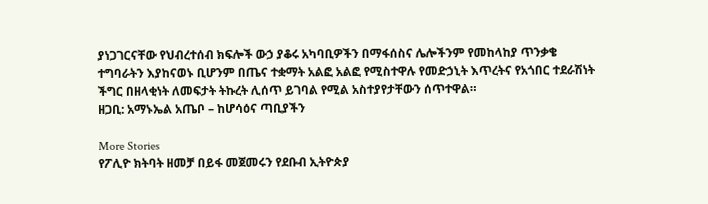ያነጋገርናቸው የህብረተሰብ ክፍሎች ውኃ ያቆሩ አካባቢዎችን በማፋሰስና ሌሎችንም የመከላከያ ጥንቃቄ ተግባራትን እያከናወኑ ቢሆንም በጤና ተቋማት አልፎ አልፎ የሚስተዋሉ የመድኃኒት እጥረትና የአጎበር ተደራሽነት ችግር በዘላቂነት ለመፍታት ትኩረት ሊሰጥ ይገባል የሚል አስተያየታቸውን ሰጥተዋል።
ዘጋቢ: አማኑኤል አጤቦ – ከሆሳዕና ጣቢያችን

More Stories
የፖሊዮ ክትባት ዘመቻ በይፋ መጀመሩን የደቡብ ኢትዮጵያ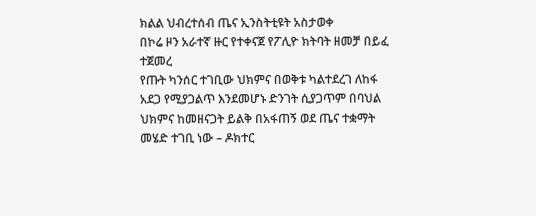ክልል ህብረተሰብ ጤና ኢንስትቲዩት አስታወቀ
በኮሬ ዞን አራተኛ ዙር የተቀናጀ የፖሊዮ ክትባት ዘመቻ በይፈ ተጀመረ
የጡት ካንሰር ተገቢው ህክምና በወቅቱ ካልተደረገ ለከፋ አደጋ የሚያጋልጥ እንደመሆኑ ድንገት ሲያጋጥም በባህል ህክምና ከመዘናጋት ይልቅ በአፋጠኝ ወደ ጤና ተቋማት መሄድ ተገቢ ነው – ዶክተር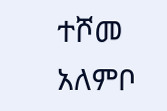ተሾመ አለምቦ